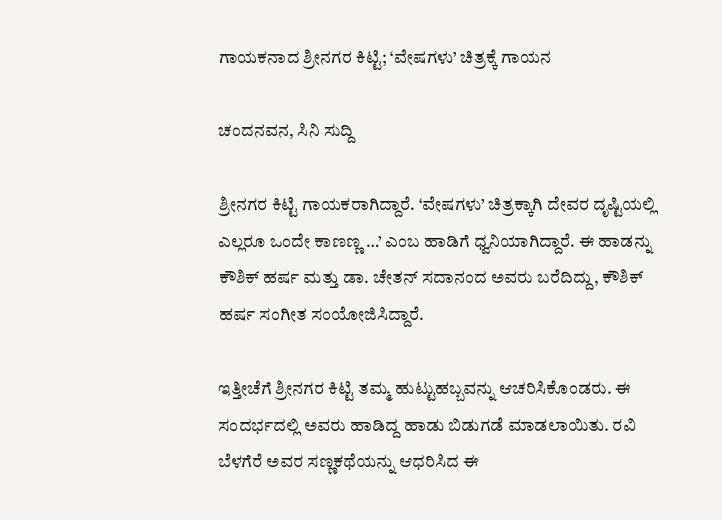ಗಾಯಕನಾದ ಶ್ರೀನಗರ ಕಿಟ್ಟಿ; ‘ವೇಷಗಳು’ ಚಿತ್ರಕ್ಕೆ ಗಾಯನ

ಚಂದನವನ, ಸಿನಿ ಸುದ್ದಿ

ಶ್ರೀನಗರ ಕಿಟ್ಟಿ ಗಾಯಕರಾಗಿದ್ದಾರೆ. ‘ವೇಷಗಳು’ ಚಿತ್ರಕ್ಕಾಗಿ ದೇವರ ದೃಷ್ಟಿಯಲ್ಲಿ ಎಲ್ಲರೂ ಒಂದೇ ಕಾಣಣ್ಣ …’ ಎಂಬ ಹಾಡಿಗೆ ಧ್ವನಿಯಾಗಿದ್ದಾರೆ. ಈ ಹಾಡನ್ನು ಕೌಶಿಕ್‍ ಹರ್ಷ ಮತ್ತು ಡಾ. ಚೇತನ್‍ ಸದಾನಂದ ಅವರು ಬರೆದಿದ್ದು, ಕೌಶಿಕ್‍ ಹರ್ಷ ಸಂಗೀತ ಸಂಯೋಜಿಸಿದ್ದಾರೆ.

ಇತ್ತೀಚೆಗೆ ಶ್ರೀನಗರ ಕಿಟ್ಟಿ ತಮ್ಮ ಹುಟ್ಟುಹಬ್ಬವನ್ನು ಆಚರಿಸಿಕೊಂಡರು. ಈ ಸಂದರ್ಭದಲ್ಲಿ ಅವರು ಹಾಡಿದ್ದ ಹಾಡು ಬಿಡುಗಡೆ ಮಾಡಲಾಯಿತು. ರವಿ ಬೆಳಗೆರೆ ಅವರ ಸಣ್ಣಕಥೆಯನ್ನು ಆಧರಿಸಿದ ಈ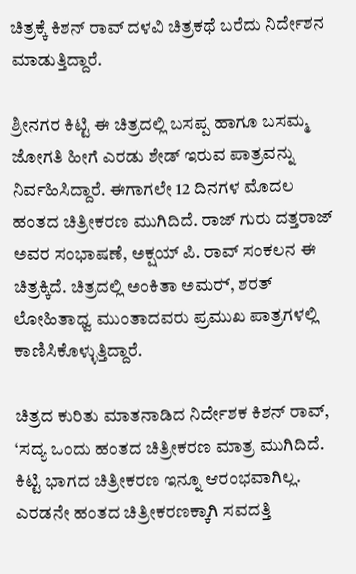ಚಿತ್ರಕ್ಕೆ ಕಿಶನ್ ರಾವ್ ದಳವಿ ಚಿತ್ರಕಥೆ ಬರೆದು ನಿರ್ದೇಶನ ಮಾಡುತ್ತಿದ್ದಾರೆ.

ಶ್ರೀನಗರ ಕಿಟ್ಟಿ ಈ ಚಿತ್ರದಲ್ಲಿ ಬಸಪ್ಪ ಹಾಗೂ ಬಸಮ್ಮ ಜೋಗತಿ ಹೀಗೆ ಎರಡು ಶೇಡ್ ಇರುವ ಪಾತ್ರವನ್ನು ನಿರ್ವಹಿಸಿದ್ದಾರೆ. ಈಗಾಗಲೇ 12 ದಿನಗಳ ಮೊದಲ ಹಂತದ ಚಿತ್ರೀಕರಣ ಮುಗಿದಿದೆ. ರಾಜ್ ಗುರು ದತ್ತರಾಜ್ ಅವರ ಸಂಭಾಷಣೆ, ಅಕ್ಷಯ್ ಪಿ. ರಾವ್ ಸಂಕಲನ ಈ ಚಿತ್ರಕ್ಕಿದೆ. ಚಿತ್ರದಲ್ಲಿ ಅಂಕಿತಾ ಅಮರ್‍, ಶರತ್‍ ಲೋಹಿತಾಧ್ವ ಮುಂತಾದವರು ಪ್ರಮುಖ ಪಾತ್ರಗಳಲ್ಲಿ ಕಾಣಿಸಿಕೊಳ್ಳುತ್ತಿದ್ದಾರೆ.

ಚಿತ್ರದ ಕುರಿತು ಮಾತನಾಡಿದ ನಿರ್ದೇಶಕ ಕಿಶನ್ ರಾವ್, ‘ಸದ್ಯ ಒಂದು ಹಂತದ ಚಿತ್ರೀಕರಣ ಮಾತ್ರ ಮುಗಿದಿದೆ. ಕಿಟ್ಟಿ ಭಾಗದ ಚಿತ್ರೀಕರಣ ಇನ್ನೂ ಆರಂಭವಾಗಿಲ್ಲ. ಎರಡನೇ ಹಂತದ ಚಿತ್ರೀಕರಣಕ್ಕಾಗಿ ಸವದತ್ತಿ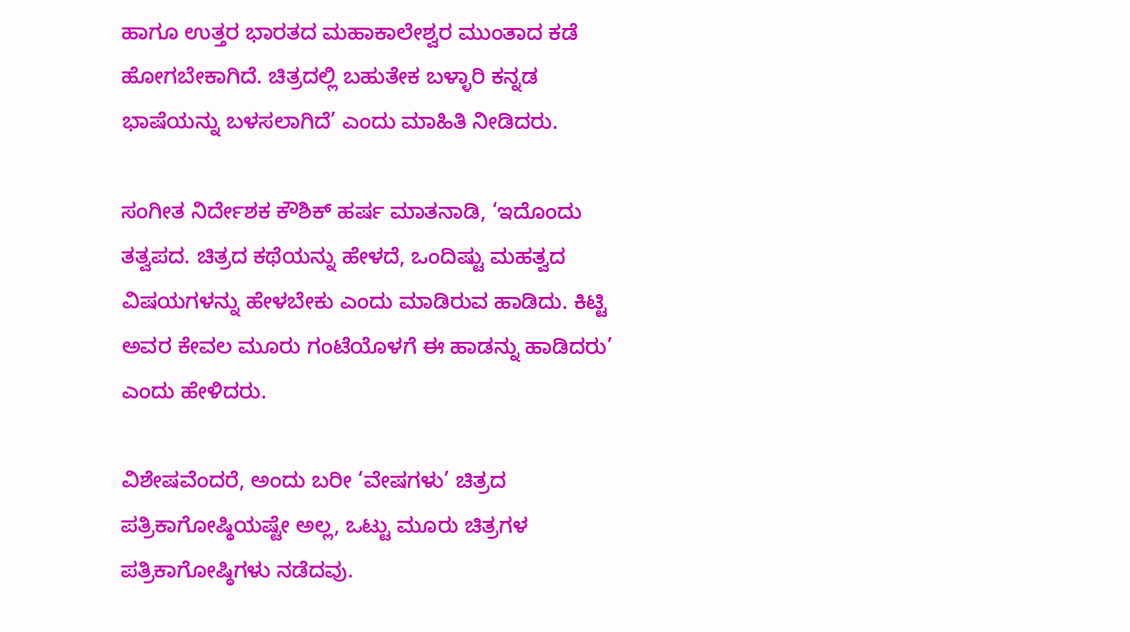ಹಾಗೂ ಉತ್ತರ ಭಾರತದ ಮಹಾಕಾಲೇಶ್ವರ ಮುಂತಾದ ಕಡೆ ಹೋಗಬೇಕಾಗಿದೆ. ಚಿತ್ರದಲ್ಲಿ ಬಹುತೇಕ ಬಳ್ಳಾರಿ ಕನ್ನಡ ಭಾಷೆಯನ್ನು ಬಳಸಲಾಗಿದೆ’ ಎಂದು ಮಾಹಿತಿ ನೀಡಿದರು.

ಸಂಗೀತ ನಿರ್ದೇಶಕ ಕೌಶಿಕ್ ಹರ್ಷ ಮಾತನಾಡಿ, ‘ಇದೊಂದು ತತ್ವಪದ. ಚಿತ್ರದ ಕಥೆಯನ್ನು ಹೇಳದೆ, ಒಂದಿಷ್ಟು ಮಹತ್ವದ ವಿಷಯಗಳನ್ನು ಹೇಳಬೇಕು ಎಂದು ಮಾಡಿರುವ ಹಾಡಿದು. ಕಿಟ್ಟಿ ಅವರ ಕೇವಲ‌ ಮೂರು ಗಂಟೆಯೊಳಗೆ ಈ ಹಾಡನ್ನು ಹಾಡಿದರು‌’ ಎಂದು ಹೇಳಿದರು.

ವಿಶೇಷವೆಂದರೆ, ಅಂದು ಬರೀ ‘ವೇಷಗಳು’ ಚಿತ್ರದ ಪತ್ರಿಕಾಗೋಷ್ಠಿಯಷ್ಟೇ ಅಲ್ಲ, ಒಟ್ಟು ಮೂರು ಚಿತ್ರಗಳ ಪತ್ರಿಕಾಗೋಷ್ಠಿಗಳು ನಡೆದವು.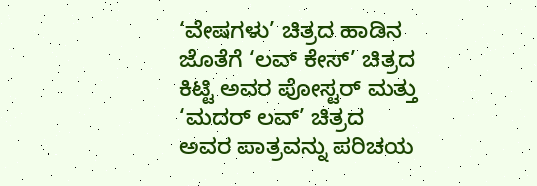‘ವೇಷಗಳು’ ಚಿತ್ರದ ಹಾಡಿನ ಜೊತೆಗೆ ‘ಲವ್‍ ಕೇಸ್‍’ ಚಿತ್ರದ ಕಿಟ್ಟಿ ಅವರ ಪೋಸ್ಟರ್‍ ಮತ್ತು ‘ಮದರ್ ಲವ್‍’ ಚಿತ್ರದ ಅವರ ಪಾತ್ರವನ್ನು ಪರಿಚಯ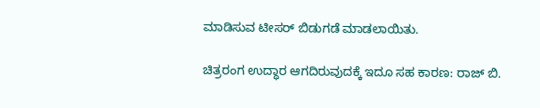ಮಾಡಿಸುವ ಟೀಸರ್‍ ಬಿಡುಗಡೆ ಮಾಡಲಾಯಿತು.

ಚಿತ್ರರಂಗ ಉದ್ಧಾರ ಆಗದಿರುವುದಕ್ಕೆ ಇದೂ ಸಹ ಕಾರಣ: ರಾಜ್‍ ಬಿ.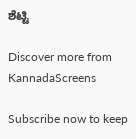ಶೆಟ್ಟಿ

Discover more from KannadaScreens

Subscribe now to keep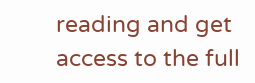reading and get access to the full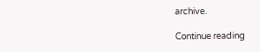archive.

Continue reading